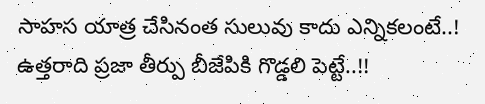సాహస యాత్ర చేసినంత సులువు కాదు ఎన్నికలంటే..! ఉత్త‌రాది ప్రజా తీర్పు బీజేపికి గొడ్డలి పెట్టే..!!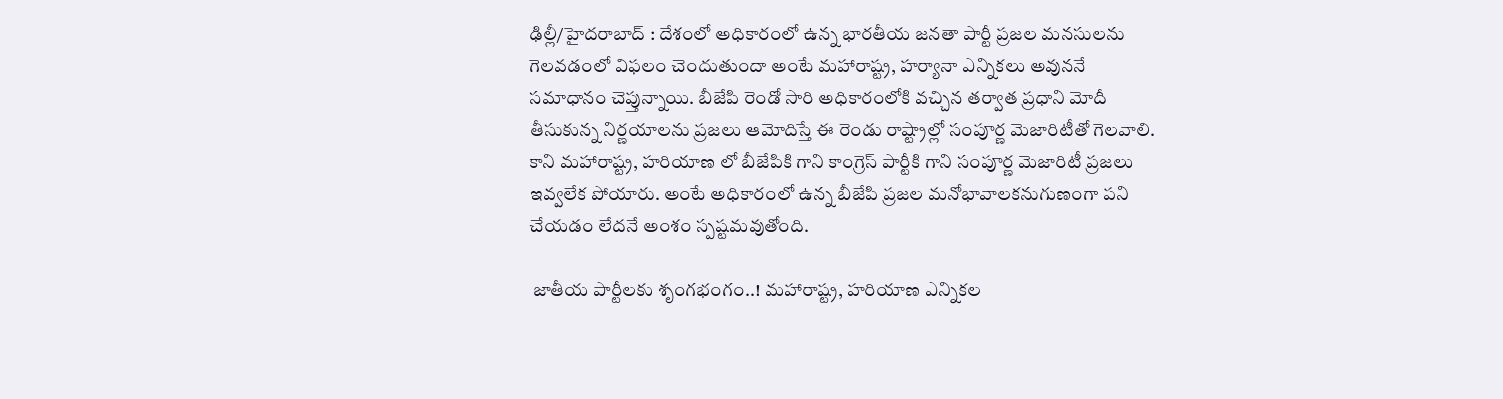ఢిల్లీ/హైదరాబాద్ : దేశంలో అధికారంలో ఉన్న భారతీయ జనతా పార్టీ ప్రజల మనసులను గెలవడంలో విఫలం చెందుతుందా అంటే మహారాష్ట్ర, హర్యానా ఎన్నికలు అవుననే సమాధానం చెప్తున్నాయి. బీజేపి రెండో సారి అధికారంలోకి వచ్చిన తర్వాత ప్రధాని మోదీ తీసుకున్న నిర్ణయాలను ప్రజలు ఆమోదిస్తే ఈ రెండు రాష్ట్రాల్లో సంపూర్ణ మెజారిటీతో గెలవాలి. కాని మహారాష్ట్ర, హరియాణ లో బీజేపికి గాని కాంగ్రెస్ పార్టీకి గాని సంపూర్ణ మెజారిటీ ప్రజలు ఇవ్వలేక పోయారు. అంటే అధికారంలో ఉన్న బీజేపి ప్రజల మనోభావాలకనుగుణంగా పని చేయడం లేదనే అంశం స్పష్టమవుతోంది.

 జాతీయ పార్టీలకు శృంగభంగం..! మహారాష్ట్ర, హరియాణ ఎన్నికల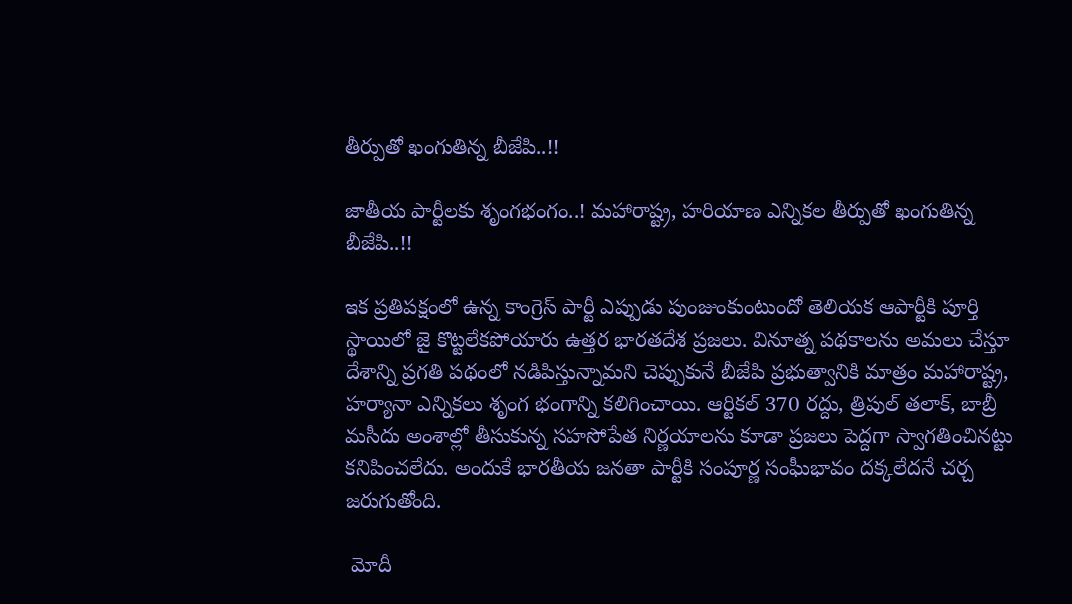తీర్పుతో ఖంగుతిన్న బీజేపి..!!

జాతీయ పార్టీలకు శృంగభంగం..! మహారాష్ట్ర, హరియాణ ఎన్నికల తీర్పుతో ఖంగుతిన్న బీజేపి..!!

ఇక ప్రతిపక్షంలో ఉన్న కాంగ్రెస్ పార్టీ ఎప్పుడు పుంజుంకుంటుందో తెలియక ఆపార్టీకి పూర్తి స్థాయిలో జై కొట్టలేకపోయారు ఉత్తర భారతదేశ ప్రజలు. వినూత్న పథకాలను అమలు చేస్తూ దేశాన్ని ప్రగతి పథంలో నడిపిస్తున్నామని చెప్పుకునే బీజేపి ప్రభుత్వానికి మాత్రం మహారాష్ట్ర, హర్యానా ఎన్నికలు శృంగ భంగాన్ని కలిగించాయి. ఆర్టికల్ 370 రద్దు, త్రిపుల్ తలాక్, బాబ్రీ మసీదు అంశాల్లో తీసుకున్న సహసోపేత నిర్ణయాలను కూడా ప్రజలు పెద్దగా స్వాగతించినట్టు కనిపించలేదు. అందుకే భారతీయ జనతా పార్టీకి సంపూర్ణ సంఘీభావం దక్కలేదనే చర్చ జరుగుతోంది.

 మోదీ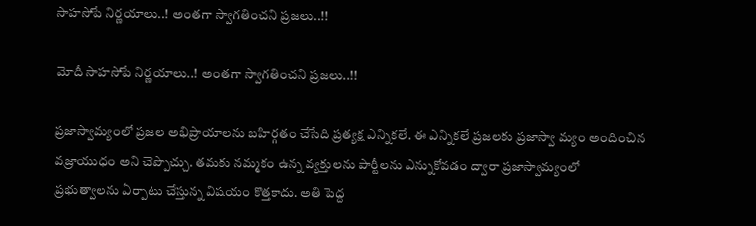సాహసోపే నిర్ణయాలు..! అంతగా స్వాగతించని ప్రజలు..!!

మోదీ సాహసోపే నిర్ణయాలు..! అంతగా స్వాగతించని ప్రజలు..!!

ప్ర‌జాస్వామ్యంలో ప్ర‌జ‌ల అభిప్రాయాల‌ను బహిర్గతం చేసేది ప్ర‌త్యక్ష ఎన్నిక‌లే. ఈ ఎన్నిక‌లే ప్ర‌జ‌ల‌కు ప్ర‌జాస్వా మ్యం అందించిన వజ్రాయుధం అని చెప్పొచ్చు. త‌మ‌కు న‌మ్మ‌కం ఉన్న వ్య‌క్తుల‌ను పార్టీల‌ను ఎన్నుకోవ‌డం ద్వారా ప్ర‌జాస్వామ్యంలో ప్ర‌భుత్వాల‌ను ఏర్పాటు చేస్తున్న విష‌యం కొత్త‌కాదు. అతి పెద్ద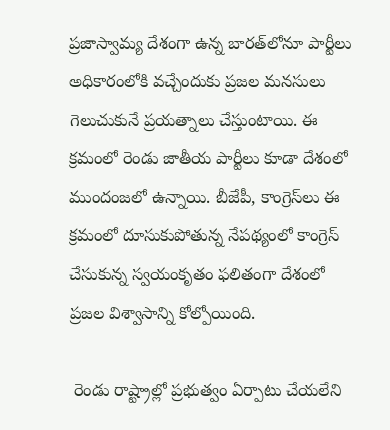ప్రజాస్వామ్య దేశంగా ఉన్న బారత్‌లోనూ పార్టీలు అధికారంలోకి వ‌చ్చేందుకు ప్ర‌జ‌ల మ‌న‌సులు గెలుచుకునే ప్ర‌య‌త్నాలు చేస్తుంటాయి. ఈ క్ర‌మంలో రెండు జాతీయ పార్టీలు కూడా దేశంలో ముందంజ‌లో ఉన్నాయి. బీజేపీ, కాంగ్రెస్‌లు ఈ క్ర‌మంలో దూసుకుపోతున్న నేప‌థ్యంలో కాంగ్రెస్ చేసుకున్న స్వ‌యంకృతం ఫ‌లితంగా దేశంలో ప్ర‌జ‌ల విశ్వాసాన్ని కోల్పోయింది.

 రెండు రాష్ట్రాల్లో ప్రభుత్వం ఏర్పాటు చేయలేని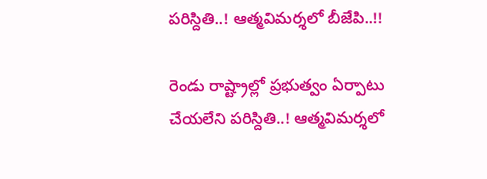పరిస్దితి..! ఆత్మవిమర్శలో బీజేపి..!!

రెండు రాష్ట్రాల్లో ప్రభుత్వం ఏర్పాటు చేయలేని పరిస్దితి..! ఆత్మవిమర్శలో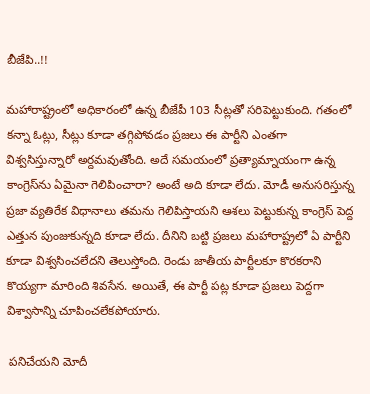బీజేపి..!!

మ‌హారాష్ట్రంలో అధికారంలో ఉన్న బీజేపీ 103 సీట్ల‌తో స‌రిపెట్టుకుంది. గ‌తంలో క‌న్నా ఓట్లు, సీట్లు కూడా త‌గ్గిపోవ‌డం ప్ర‌జ‌లు ఈ పార్టీని ఎంత‌గా విశ్వ‌సిస్తున్నారో అర్ద‌మ‌వుతోంది. అదే స‌మ‌యంలో ప్ర‌త్యామ్నాయంగా ఉన్న కాంగ్రెస్‌ను ఏమైనా గెలిపించారా? అంటే అది కూడా లేదు. మోడీ అనుస‌రిస్తున్న ప్ర‌జా వ్య‌తిరేక విధానాలు త‌మ‌ను గెలిపిస్తాయ‌ని ఆశ‌లు పెట్టుకున్న కాంగ్రెస్ పెద్ద ఎత్తున పుంజుకున్న‌ది కూడా లేదు. దీనిని బ‌ట్టి ప్ర‌జ‌లు మ‌హారాష్ట్ర‌లో ఏ పార్టీని కూడా విశ్వ‌సించ‌లేద‌ని తెలుస్తోంది. రెండు జాతీయ పార్టీల‌కూ కొర‌క‌రాని కొయ్య‌గా మారింది శివ‌సేన‌. అయితే, ఈ పార్టీ ప‌ట్ల కూడా ప్ర‌జ‌లు పెద్ద‌గా విశ్వాసాన్ని చూపించ‌లేకపోయారు.

 పనిచేయని మోదీ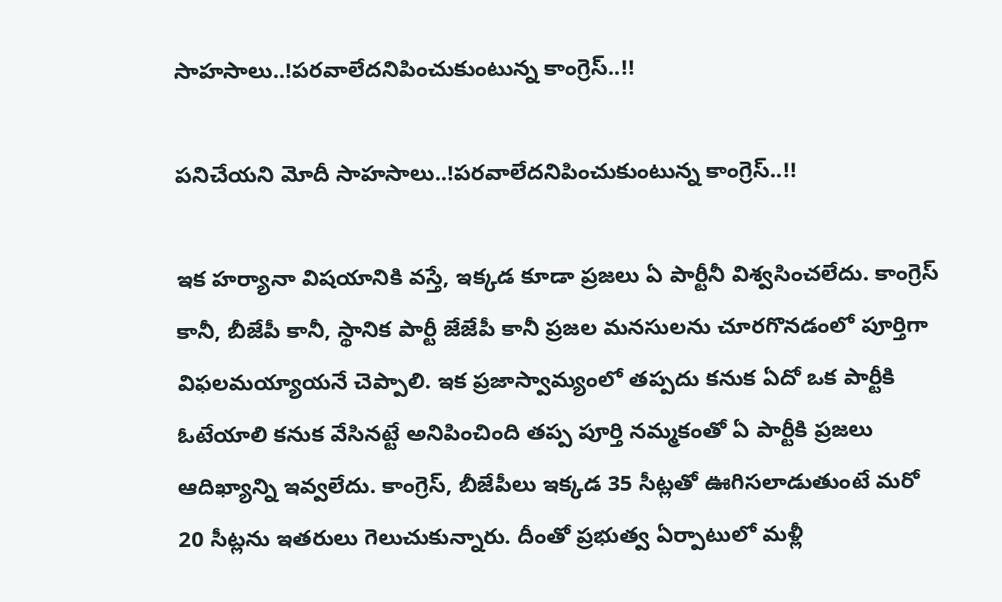సాహసాలు..!పరవాలేదనిపించుకుంటున్న కాంగ్రెస్..!!

పనిచేయని మోదీ సాహసాలు..!పరవాలేదనిపించుకుంటున్న కాంగ్రెస్..!!

ఇక‌ హర్యానా విష‌యానికి వ‌స్తే, ఇక్క‌డ కూడా ప్ర‌జ‌లు ఏ పార్టీనీ విశ్వ‌సించ‌లేదు. కాంగ్రెస్‌ కానీ, బీజేపీ కానీ, స్థానిక పార్టీ జేజేపీ కానీ ప్ర‌జ‌ల మ‌న‌సుల‌ను చూర‌గొన‌డంలో పూర్తిగా విఫ‌ల‌మ‌య్యాయ‌నే చెప్పాలి. ఇక‌ ప్ర‌జాస్వామ్యంలో త‌ప్ప‌దు క‌నుక ఏదో ఒక పార్టీకి ఓటేయాలి క‌నుక వేసిన‌ట్టే అనిపించింది త‌ప్ప పూర్తి నమ్మకంతో ఏ పార్టీకి ప్రజలు ఆదిఖ్యాన్ని ఇవ్వలేదు. కాంగ్రెస్‌, బీజేపీలు ఇక్క‌డ 35 సీట్లతో ఊగిస‌లాడుతుంటే మ‌రో 20 సీట్లను ఇత‌రులు గెలుచుకున్నారు. దీంతో ప్రభుత్వ ఏర్పాటులో మళ్లీ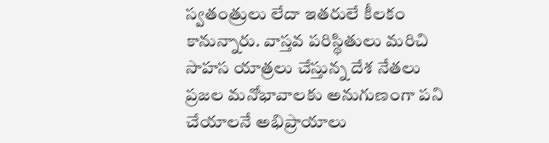స్వతంత్రులు లేదా ఇతరులే కీల‌కం కానున్నారు. వాస్తవ పరిస్థితులు మరిచి సాహస యాత్రలు చేస్తున్న దేశ నేతలు ప్రజల మనోభావాలకు అనుగుణంగా పని చేయాలనే అభిప్రాయాలు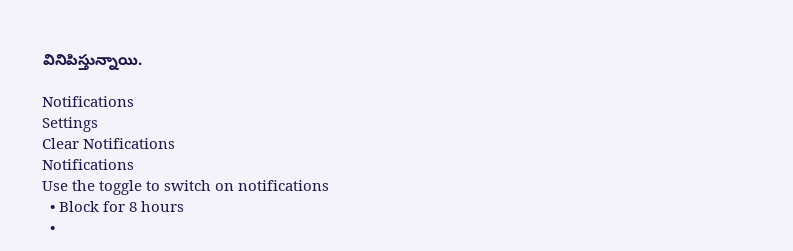వినిపిస్తున్నాయి.

Notifications
Settings
Clear Notifications
Notifications
Use the toggle to switch on notifications
  • Block for 8 hours
  •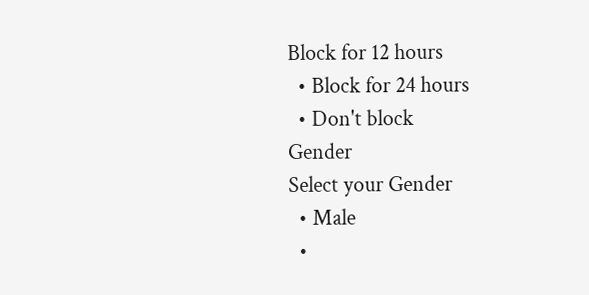Block for 12 hours
  • Block for 24 hours
  • Don't block
Gender
Select your Gender
  • Male
  •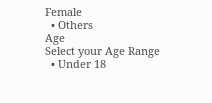Female
  • Others
Age
Select your Age Range
  • Under 18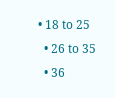• 18 to 25
  • 26 to 35
  • 36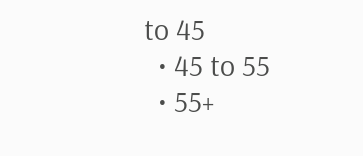to 45
  • 45 to 55
  • 55+